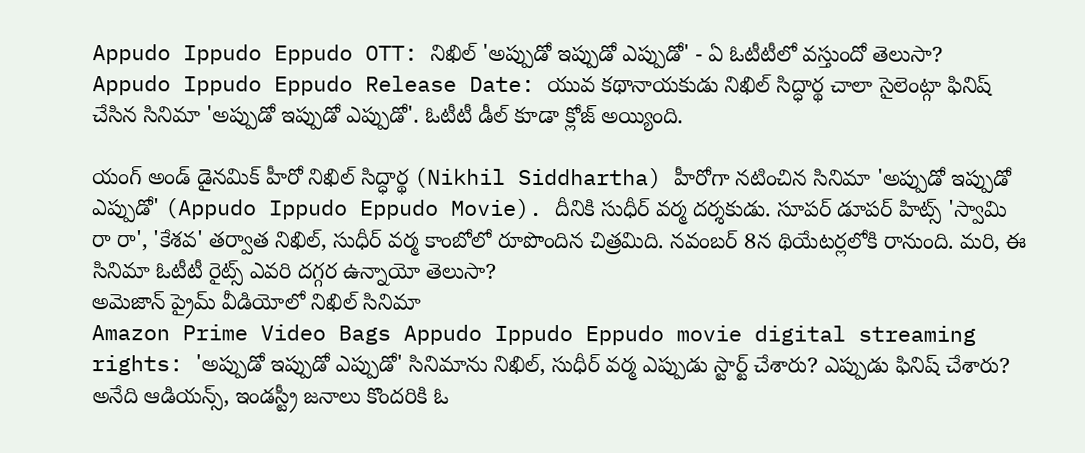Appudo Ippudo Eppudo OTT: నిఖిల్ 'అప్పుడో ఇప్పుడో ఎప్పుడో' - ఏ ఓటీటీలో వస్తుందో తెలుసా?
Appudo Ippudo Eppudo Release Date: యువ కథానాయకుడు నిఖిల్ సిద్ధార్థ చాలా సైలెంట్గా ఫినిష్ చేసిన సినిమా 'అప్పుడో ఇప్పుడో ఎప్పుడో'. ఓటీటీ డీల్ కూడా క్లోజ్ అయ్యింది.

యంగ్ అండ్ డైనమిక్ హీరో నిఖిల్ సిద్ధార్థ (Nikhil Siddhartha) హీరోగా నటించిన సినిమా 'అప్పుడో ఇప్పుడో ఎప్పుడో' (Appudo Ippudo Eppudo Movie). దీనికి సుధీర్ వర్మ దర్శకుడు. సూపర్ డూపర్ హిట్స్ 'స్వామి రా రా', 'కేశవ' తర్వాత నిఖిల్, సుధీర్ వర్మ కాంబోలో రూపొందిన చిత్రమిది. నవంబర్ 8న థియేటర్లలోకి రానుంది. మరి, ఈ సినిమా ఓటీటీ రైట్స్ ఎవరి దగ్గర ఉన్నాయో తెలుసా?
అమెజాన్ ప్రైమ్ వీడియోలో నిఖిల్ సినిమా
Amazon Prime Video Bags Appudo Ippudo Eppudo movie digital streaming rights: 'అప్పుడో ఇప్పుడో ఎప్పుడో' సినిమాను నిఖిల్, సుధీర్ వర్మ ఎప్పుడు స్టార్ట్ చేశారు? ఎప్పుడు ఫినిష్ చేశారు? అనేది ఆడియన్స్, ఇండస్ట్రీ జనాలు కొందరికి ఓ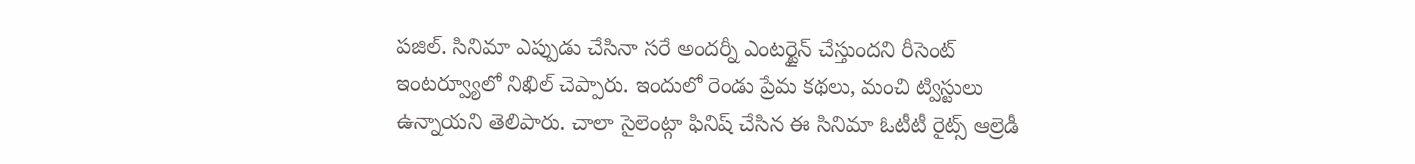పజిల్. సినిమా ఎప్పుడు చేసినా సరే అందర్నీ ఎంటర్టైన్ చేస్తుందని రీసెంట్ ఇంటర్వ్యూలో నిఖిల్ చెప్పారు. ఇందులో రెండు ప్రేమ కథలు, మంచి ట్విస్టులు ఉన్నాయని తెలిపారు. చాలా సైలెంట్గా ఫినిష్ చేసిన ఈ సినిమా ఓటీటీ రైట్స్ ఆల్రెడీ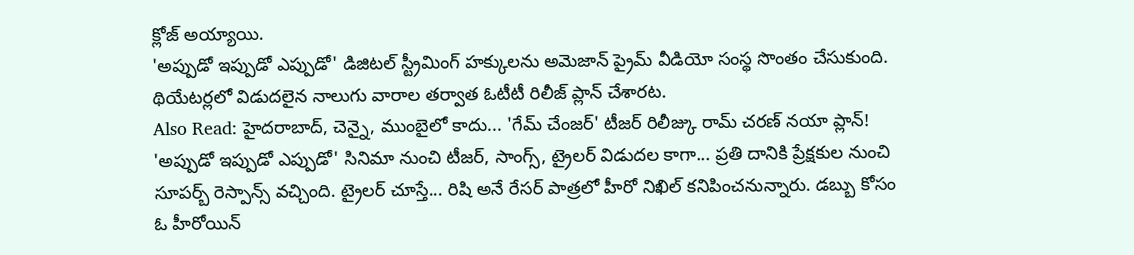క్లోజ్ అయ్యాయి.
'అప్పుడో ఇప్పుడో ఎప్పుడో' డిజిటల్ స్ట్రీమింగ్ హక్కులను అమెజాన్ ప్రైమ్ వీడియో సంస్థ సొంతం చేసుకుంది. థియేటర్లలో విడుదలైన నాలుగు వారాల తర్వాత ఓటీటీ రిలీజ్ ప్లాన్ చేశారట.
Also Read: హైదరాబాద్, చెన్నై, ముంబైలో కాదు... 'గేమ్ చేంజర్' టీజర్ రిలీజ్కు రామ్ చరణ్ నయా ప్లాన్!
'అప్పుడో ఇప్పుడో ఎప్పుడో' సినిమా నుంచి టీజర్, సాంగ్స్, ట్రైలర్ విడుదల కాగా... ప్రతి దానికి ప్రేక్షకుల నుంచి సూపర్బ్ రెస్పాన్స్ వచ్చింది. ట్రైలర్ చూస్తే... రిషి అనే రేసర్ పాత్రలో హీరో నిఖిల్ కనిపించనున్నారు. డబ్బు కోసం ఓ హీరోయిన్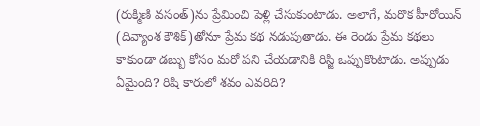(రుక్మిణి వసంత్)ను ప్రేమించి పెళ్లి చేసుకుంటాడు. అలాగే, మరొక హీరోయిన్ (దివ్యాంశ కౌశిక్)తోనూ ప్రేమ కథ నడుపుతాడు. ఈ రెండు ప్రేమ కథలు కాకుండా డబ్బు కోసం మరో పని చేయడానికి రిస్జి ఒప్పుకొంటాడు. అప్పుడు ఏమైంది? రిషి కారులో శవం ఎవరిది?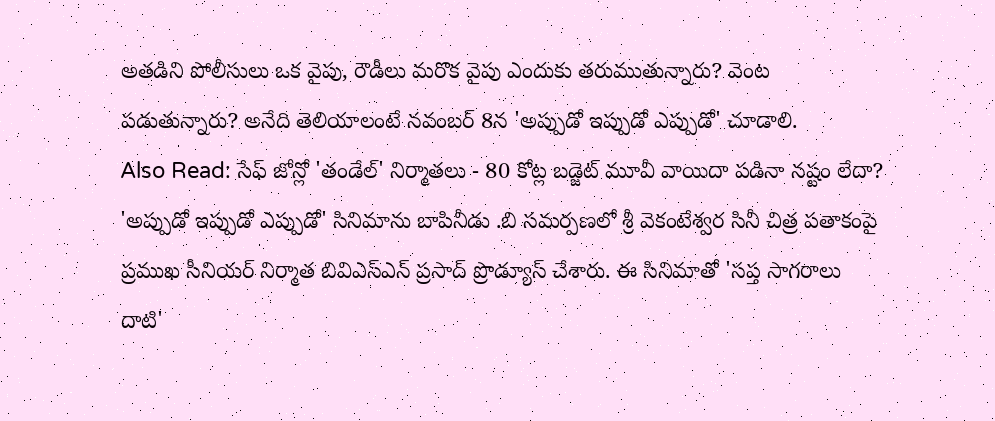అతడిని పోలీసులు ఒక వైపు, రౌడీలు మరొక వైపు ఎందుకు తరుముతున్నారు? వెంట పడుతున్నారు? అనేది తెలియాలంటే నవంబర్ 8న 'అప్పుడో ఇప్పుడో ఎప్పుడో' చూడాలి.
Also Read: సేఫ్ జోన్లో 'తండేల్' నిర్మాతలు - 80 కోట్ల బడ్జెట్ మూవీ వాయిదా పడినా నష్టం లేదా?
'అప్పుడో ఇప్పుడో ఎప్పుడో' సినిమాను బాపినీడు .బి సమర్పణలో శ్రీ వెకంటేశ్వర సినీ చిత్ర పతాకంపై ప్రముఖ సీనియర్ నిర్మాత బివిఎస్ఎన్ ప్రసాద్ ప్రొడ్యూస్ చేశారు. ఈ సినిమాతో 'సప్త సాగరాలు దాటి'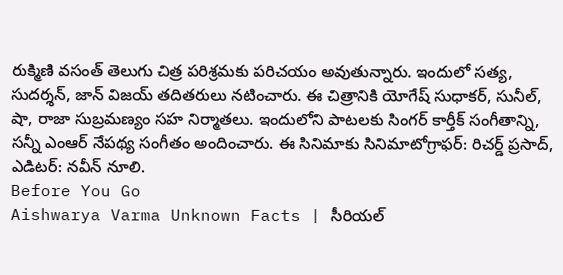రుక్మిణి వసంత్ తెలుగు చిత్ర పరిశ్రమకు పరిచయం అవుతున్నారు. ఇందులో సత్య, సుదర్శన్, జాన్ విజయ్ తదితరులు నటించారు. ఈ చిత్రానికి యోగేష్ సుధాకర్, సునీల్, షా, రాజా సుబ్రమణ్యం సహ నిర్మాతలు. ఇందులోని పాటలకు సింగర్ కార్తీక్ సంగీతాన్ని, సన్నీ ఎంఆర్ నేపథ్య సంగీతం అందించారు. ఈ సినిమాకు సినిమాటోగ్రాఫర్: రిచర్డ్ ప్రసాద్, ఎడిటర్: నవీన్ నూలి.
Before You Go
Aishwarya Varma Unknown Facts | సీరియల్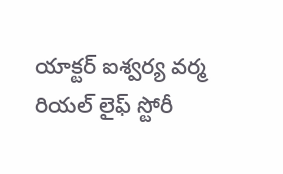యాక్టర్ ఐశ్వర్య వర్మ రియల్ లైఫ్ స్టోరీ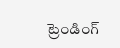ట్రెండింగ్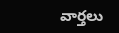వార్తలు